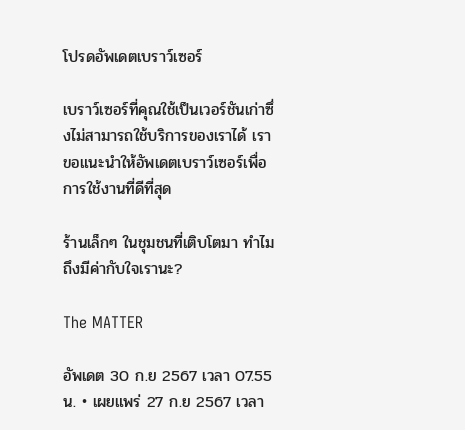โปรดอัพเดตเบราว์เซอร์

เบราว์เซอร์ที่คุณใช้เป็นเวอร์ชันเก่าซึ่งไม่สามารถใช้บริการของเราได้ เราขอแนะนำให้อัพเดตเบราว์เซอร์เพื่อการใช้งานที่ดีที่สุด

ร้านเล็กๆ ในชุมชนที่เติบโตมา ทำไมถึงมีค่ากับใจเรานะ?

The MATTER

อัพเดต 30 ก.ย 2567 เวลา 07.55 น. • เผยแพร่ 27 ก.ย 2567 เวลา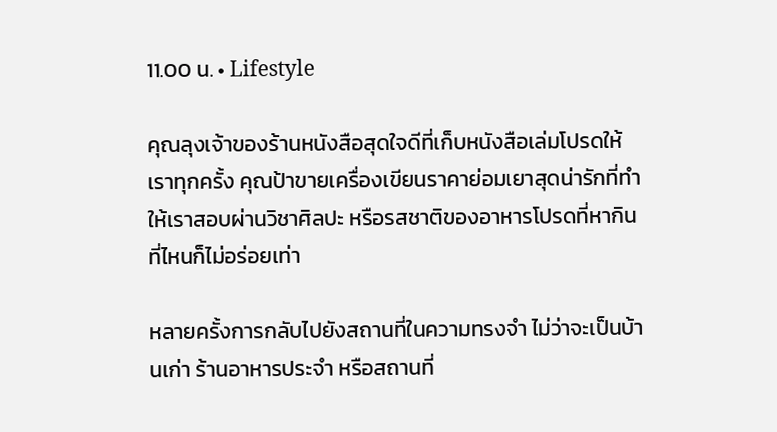11.00 น. • Lifestyle

คุณลุงเจ้าของร้านหนังสือสุดใจดีที่เก็บหนังสือเล่มโปรดให้เราทุกครั้ง คุณป้าขายเครื่องเขียนราคาย่อมเยาสุดน่ารักที่ทำให้เราสอบผ่านวิชาศิลปะ หรือรสชาติของอาหารโปรดที่หากินที่ไหนก็ไม่อร่อยเท่า

หลายครั้งการกลับไปยังสถานที่ในความทรงจำ ไม่ว่าจะเป็นบ้านเก่า ร้านอาหารประจำ หรือสถานที่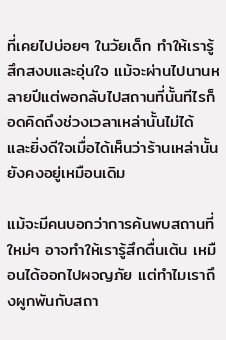ที่เคยไปบ่อยๆ ในวัยเด็ก ทำให้เรารู้สึกสงบและอุ่นใจ แม้จะผ่านไปนานหลายปีแต่พอกลับไปสถานที่นั้นทีไรก็อดคิดถึงช่วงเวลาเหล่านั้นไม่ได้ และยิ่งดีใจเมื่อได้เห็นว่าร้านเหล่านั้นยังคงอยู่เหมือนเดิม

แม้จะมีคนบอกว่าการค้นพบสถานที่ใหม่ๆ อาจทำให้เรารู้สึกตื่นเต้น เหมือนได้ออกไปผจญภัย แต่ทำไมเราถึงผูกพันกับสถา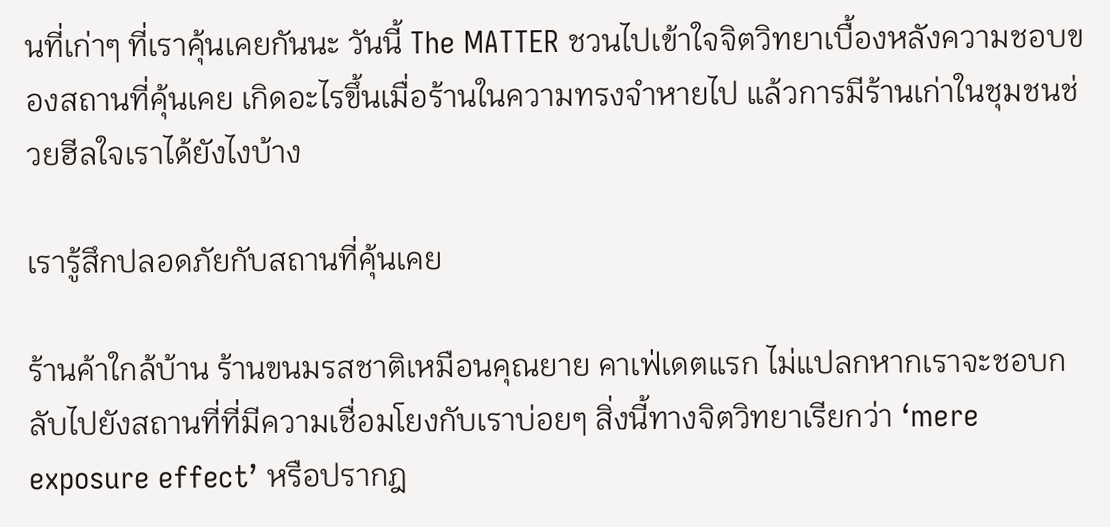นที่เก่าๆ ที่เราคุ้นเคยกันนะ วันนี้ The MATTER ชวนไปเข้าใจจิตวิทยาเบื้องหลังความชอบของสถานที่คุ้นเคย เกิดอะไรขึ้นเมื่อร้านในความทรงจำหายไป แล้วการมีร้านเก่าในชุมชนช่วยฮีลใจเราได้ยังไงบ้าง

เรารู้สึกปลอดภัยกับสถานที่คุ้นเคย

ร้านค้าใกล้บ้าน ร้านขนมรสชาติเหมือนคุณยาย คาเฟ่เดตแรก ไม่แปลกหากเราจะชอบกลับไปยังสถานที่ที่มีความเชื่อมโยงกับเราบ่อยๆ สิ่งนี้ทางจิตวิทยาเรียกว่า ‘mere exposure effect’ หรือปรากฎ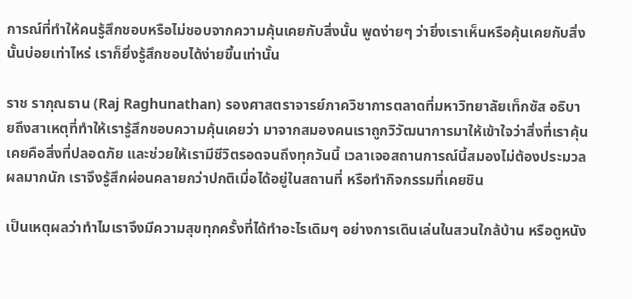การณ์ที่ทำให้คนรู้สึกชอบหรือไม่ชอบจากความคุ้นเคยกับสิ่งนั้น พูดง่ายๆ ว่ายิ่งเราเห็นหรือคุ้นเคยกับสิ่งนั้นบ่อยเท่าไหร่ เราก็ยิ่งรู้สึกชอบได้ง่ายขึ้นเท่านั้น

ราช รากุณธาน (Raj Raghunathan) รองศาสตราจารย์ภาควิชาการตลาดที่มหาวิทยาลัยเท็กซัส อธิบายถึงสาเหตุที่ทำให้เรารู้สึกชอบความคุ้นเคยว่า มาจากสมองคนเราถูกวิวัฒนาการมาให้เข้าใจว่าสิ่งที่เราคุ้นเคยคือสิ่งที่ปลอดภัย และช่วยให้เรามีชีวิตรอดจนถึงทุกวันนี้ เวลาเจอสถานการณ์นี้สมองไม่ต้องประมวลผลมากนัก เราจึงรู้สึกผ่อนคลายกว่าปกติเมื่อได้อยู่ในสถานที่ หรือทำกิจกรรมที่เคยชิน

เป็นเหตุผลว่าทำไมเราจึงมีความสุขทุกครั้งที่ได้ทำอะไรเดิมๆ อย่างการเดินเล่นในสวนใกล้บ้าน หรือดูหนัง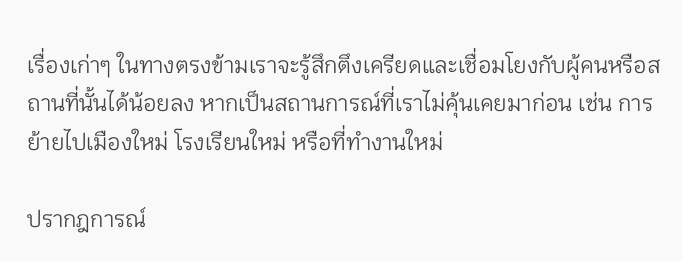เรื่องเก่าๆ ในทางตรงข้ามเราจะรู้สึกตึงเครียดและเชื่อมโยงกับผู้คนหรือสถานที่นั้นได้น้อยลง หากเป็นสถานการณ์ที่เราไม่คุ้นเคยมาก่อน เช่น การย้ายไปเมืองใหม่ โรงเรียนใหม่ หรือที่ทำงานใหม่

ปรากฎการณ์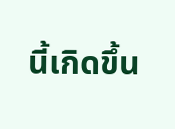นี้เกิดขึ้น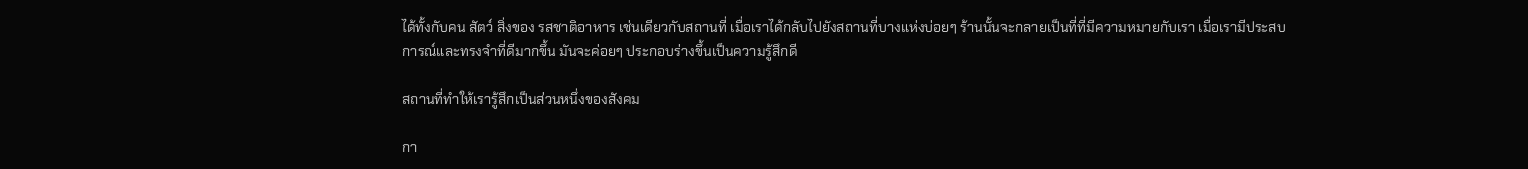ได้ทั้งกับคน สัตว์ สิ่งของ รสชาติอาหาร เช่นเดียวกับสถานที่ เมื่อเราได้กลับไปยังสถานที่บางแห่งบ่อยๆ ร้านนั้นจะกลายเป็นที่ที่มีความหมายกับเรา เมื่อเรามีประสบการณ์และทรงจำที่ดีมากขึ้น มันจะค่อยๆ ประกอบร่างขึ้นเป็นความรู้สึกดี

สถานที่ทำให้เรารู้สึกเป็นส่วนหนึ่งของสังคม

กา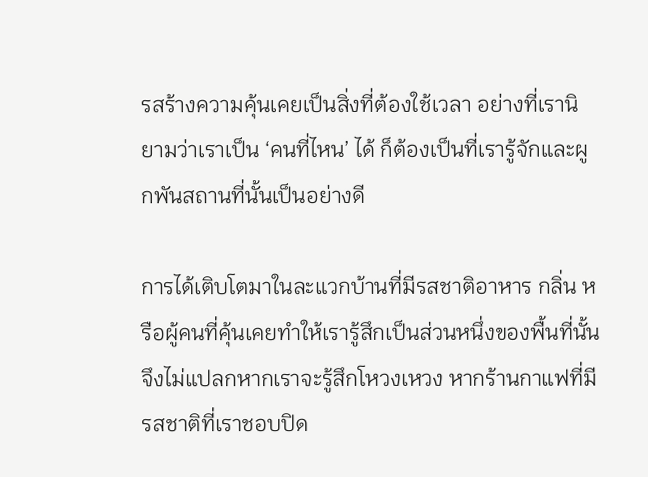รสร้างความคุ้นเคยเป็นสิ่งที่ต้องใช้เวลา อย่างที่เรานิยามว่าเราเป็น ‘คนที่ไหน’ ได้ ก็ต้องเป็นที่เรารู้จักและผูกพันสถานที่นั้นเป็นอย่างดี

การได้เติบโตมาในละแวกบ้านที่มีรสชาติอาหาร กลิ่น หรือผู้คนที่คุ้นเคยทำให้เรารู้สึกเป็นส่วนหนึ่งของพื้นที่นั้น จึงไม่แปลกหากเราจะรู้สึกโหวงเหวง หากร้านกาแฟที่มีรสชาติที่เราชอบปิด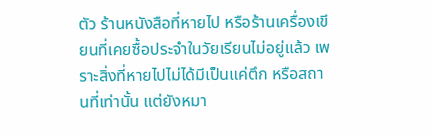ตัว ร้านหนังสือที่หายไป หรือร้านเครื่องเขียนที่เคยซื้อประจำในวัยเรียนไม่อยู่แล้ว เพราะสิ่งที่หายไปไม่ได้มีเป็นแค่ตึก หรือสถานที่เท่านั้น แต่ยังหมา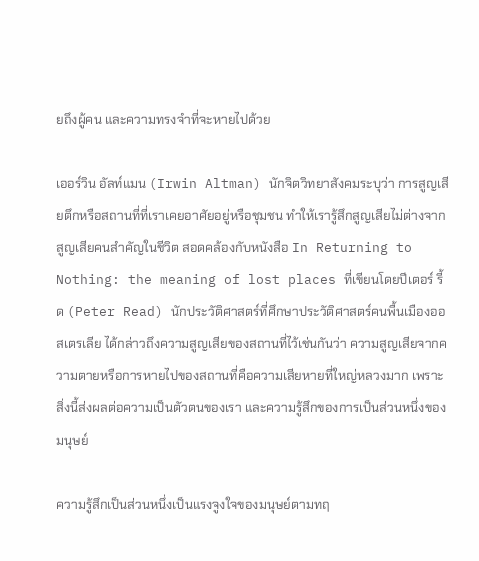ยถึงผู้คน และความทรงจำที่จะหายไปด้วย

เออร์วิน อัลท์แมน (Irwin Altman) นักจิตวิทยาสังคมระบุว่า การสูญเสียตึกหรือสถานที่ที่เราเคยอาศัยอยู่หรือชุมชน ทำให้เรารู้สึกสูญเสียไม่ต่างจากสูญเสียคนสำคัญในชีวิต สอดคล้องกับหนังสือ In Returning to Nothing: the meaning of lost places ที่เขียนโดยปีเตอร์ รี้ด (Peter Read) นักประวัติศาสตร์ที่ศึกษาประวัติศาสตร์คนพื้นเมืองออสเตรเลีย ได้กล่าวถึงความสูญเสียของสถานที่ไว้เช่นกันว่า ความสูญเสียจากความตายหรือการหายไปของสถานที่คือความเสียหายที่ใหญ่หลวงมาก เพราะสิ่งนี้ส่งผลต่อความเป็นตัวตนของเรา และความรู้สึกของการเป็นส่วนหนึ่งของมนุษย์

ความรู้สึกเป็นส่วนหนึ่งเป็นแรงจูงใจของมนุษย์ตามทฤ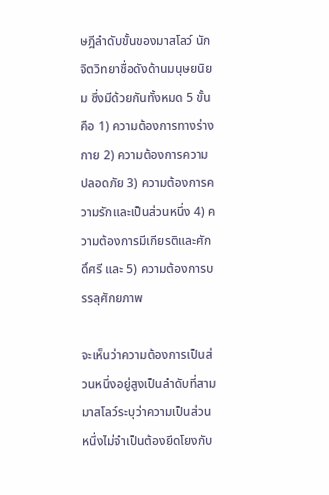ษฎีลำดับขั้นของมาสโลว์ นักจิตวิทยาชื่อดังด้านมนุษยนิยม ซึ่งมีด้วยกันทั้งหมด 5 ขั้น คือ 1) ความต้องการทางร่างกาย 2) ความต้องการความปลอดภัย 3) ความต้องการความรักและเป็นส่วนหนึ่ง 4) ความต้องการมีเกียรติและศักดิ์ศรี และ 5) ความต้องการบรรลุศักยภาพ

จะเห็นว่าความต้องการเป็นส่วนหนึ่งอยู่สูงเป็นลำดับที่สาม มาสโลว์ระบุว่าความเป็นส่วนหนึ่งไม่จำเป็นต้องยึดโยงกับ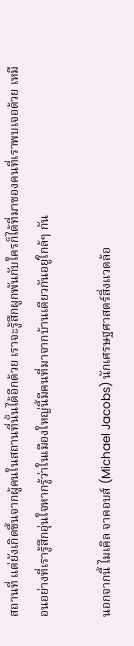สถานที่ แต่ยังเกิดขึ้นจากผู้คนในสถานที่นั้นได้อีกด้วย เราจะรู้สึกผูกพันกับใครก็ได้ที่มาของคนที่เราพบเจอด้วย เหมือนอย่างที่เรารู้สึกอุ่นใจหากรู้ว่าในเมืองใหญ่นี้มีคนที่มาจากบ้านเดียวกันอยู่ใกล้ๆ กัน

นอกจากนี้ ไมเคิล จาคอบส์ (Michael Jacobs) นักเศรษฐศาสตร์สิ่งแวดล้อ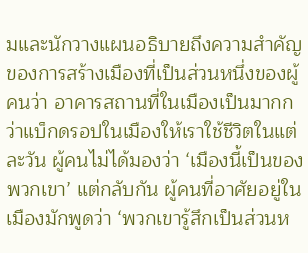มและนักวางแผนอธิบายถึงความสำคัญ ของการสร้างเมืองที่เป็นส่วนหนึ่งของผู้คนว่า อาคารสถานที่ในเมืองเป็นมากกว่าแบ็กดรอปในเมืองให้เราใช้ชีวิตในแต่ละวัน ผู้คนไม่ได้มองว่า ‘เมืองนี้เป็นของพวกเขา’ แต่กลับกัน ผู้คนที่อาศัยอยู่ในเมืองมักพูดว่า ‘พวกเขารู้สึกเป็นส่วนห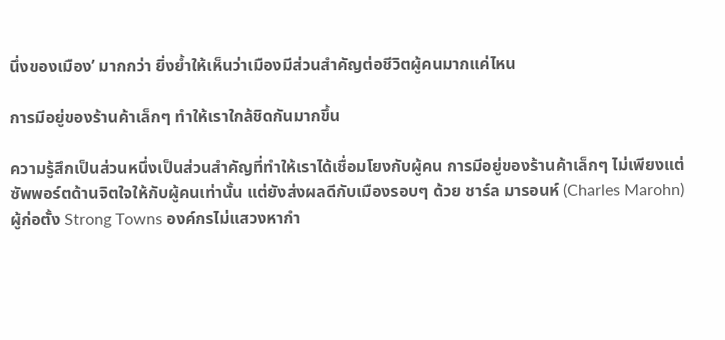นึ่งของเมือง’ มากกว่า ยิ่งย้ำให้เห็นว่าเมืองมีส่วนสำคัญต่อชีวิตผู้คนมากแค่ไหน

การมีอยู่ของร้านค้าเล็กๆ ทำให้เราใกล้ชิดกันมากขึ้น

ความรู้สึกเป็นส่วนหนึ่งเป็นส่วนสำคัญที่ทำให้เราได้เชื่อมโยงกับผู้คน การมีอยู่ของร้านค้าเล็กๆ ไม่เพียงแต่ซัพพอร์ตด้านจิตใจให้กับผู้คนเท่านั้น แต่ยังส่งผลดีกับเมืองรอบๆ ด้วย ชาร์ล มารอนห์ (Charles Marohn) ผู้ก่อตั้ง Strong Towns องค์กรไม่แสวงหากำ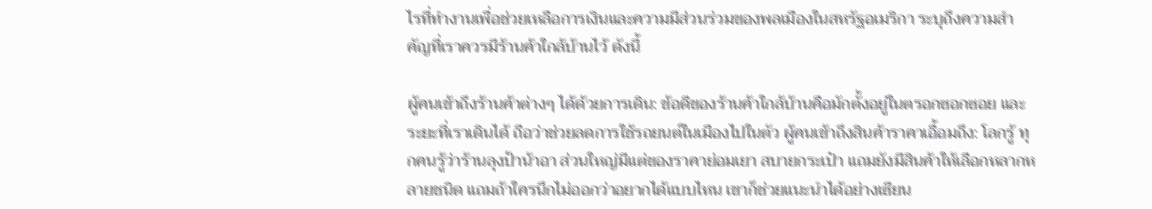ไรที่ทำงานเพื่อช่วยเหลือการเงินและความมีส่วนร่วมของพลเมืองในสหรัฐอเมริกา ระบุถึงความสำคัญที่เราควรมีร้านค้าใกล้บ้านไว้ ดังนี้

ผู้คนเข้าถึงร้านค้าต่างๆ ได้ด้วยการเดิน: ข้อดีของร้านค้าใกล้บ้านคือมักตั้งอยู่ในตรอกซอกซอย และระยะที่เราเดินได้ ถือว่าช่วยลดการใช้รถยนต์ในเมืองไปในตัว ผู้คนเข้าถึงสินค้าราคาเอื้อมถึง: โลกรู้ ทุกคนรู้ว่าร้านลุงป้าน้าอา ส่วนใหญ่มีแต่ของราคาย่อมเยา สบายกระเป๋า แถมยังมีสินค้าให้เลือกหลากหลายชนิด แถมถ้าใครนึกไม่ออกว่าอยากได้แบบไหน เขาก็ช่วยแนะนำได้อย่างเซียน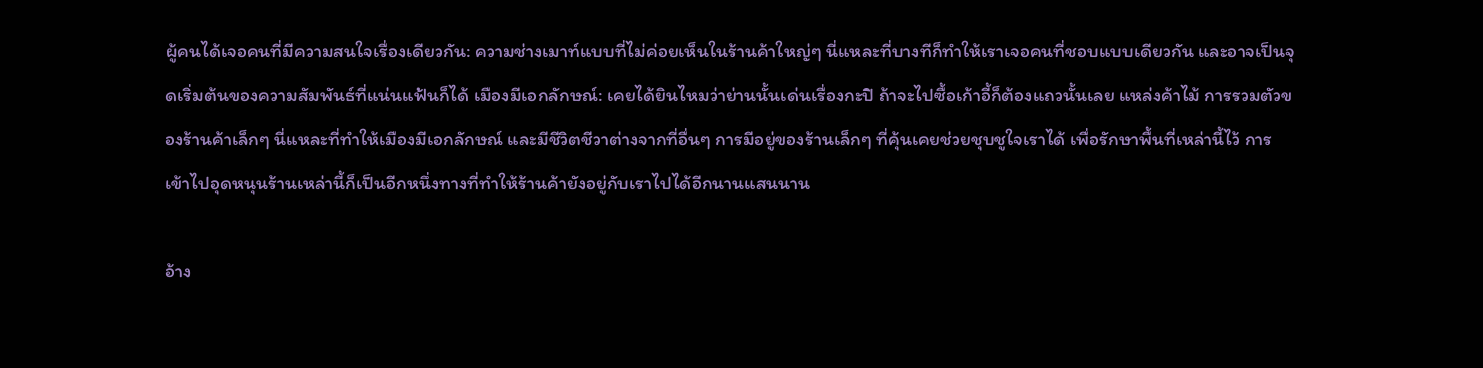ผู้คนได้เจอคนที่มีความสนใจเรื่องเดียวกัน: ความช่างเมาท์แบบที่ไม่ค่อยเห็นในร้านค้าใหญ่ๆ นี่แหละที่บางทีก็ทำให้เราเจอคนที่ชอบแบบเดียวกัน และอาจเป็นจุดเริ่มต้นของความสัมพันธ์ที่แน่นแฟ้นก็ได้ เมืองมีเอกลักษณ์: เคยได้ยินไหมว่าย่านนั้นเด่นเรื่องกะปิ ถ้าจะไปซื้อเก้าอี้ก็ต้องแถวนั้นเลย แหล่งค้าไม้ การรวมตัวของร้านค้าเล็กๆ นี่แหละที่ทำให้เมืองมีเอกลักษณ์ และมีชีวิตชีวาต่างจากที่อื่นๆ การมีอยู่ของร้านเล็กๆ ที่คุ้นเคยช่วยชุบชูใจเราได้ เพื่อรักษาพื้นที่เหล่านี้ไว้ การเข้าไปอุดหนุนร้านเหล่านี้ก็เป็นอีกหนึ่งทางที่ทำให้ร้านค้ายังอยู่กับเราไปได้อีกนานแสนนาน

อ้าง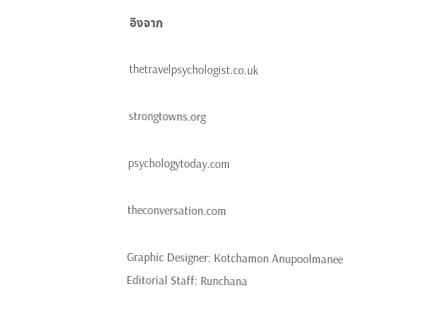อิงจาก

thetravelpsychologist.co.uk

strongtowns.org

psychologytoday.com

theconversation.com

Graphic Designer: Kotchamon Anupoolmanee
Editorial Staff: Runchana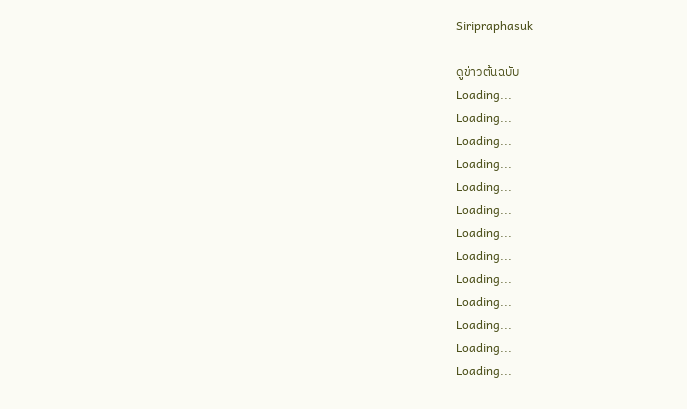Siripraphasuk

ดูข่าวต้นฉบับ
Loading...
Loading...
Loading...
Loading...
Loading...
Loading...
Loading...
Loading...
Loading...
Loading...
Loading...
Loading...
Loading...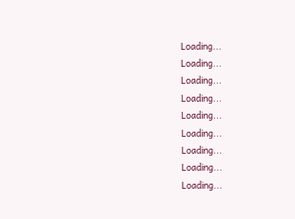Loading...
Loading...
Loading...
Loading...
Loading...
Loading...
Loading...
Loading...
Loading...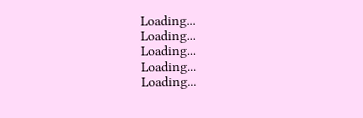Loading...
Loading...
Loading...
Loading...
Loading...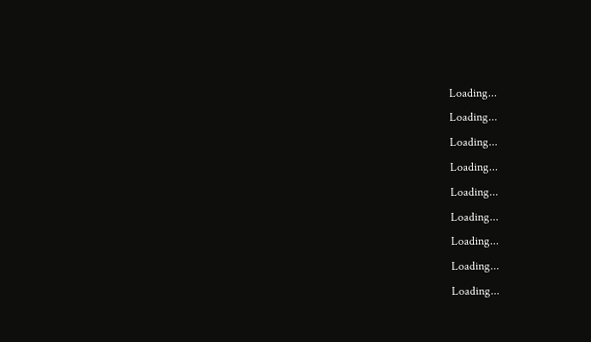Loading...
Loading...
Loading...
Loading...
Loading...
Loading...
Loading...
Loading...
Loading...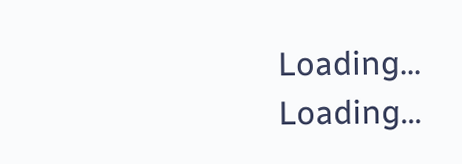Loading...
Loading...